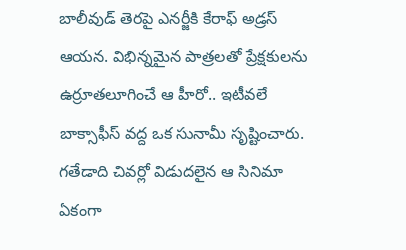బాలీవుడ్ తెరపై ఎనర్జీకి కేరాఫ్ అడ్రస్ ఆయన. విభిన్నమైన పాత్రలతో ప్రేక్షకులను ఉర్రూతలూగించే ఆ హీరో.. ఇటీవలే బాక్సాఫీస్ వద్ద ఒక సునామీ సృష్టించారు. గతేడాది చివర్లో విడుదలైన ఆ సినిమా ఏకంగా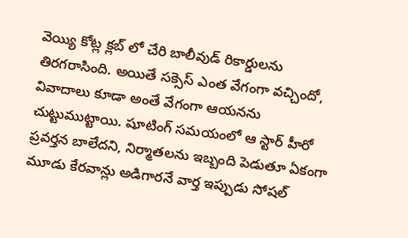వెయ్యి కోట్ల క్లబ్ లో చేరి బాలీవుడ్ రికార్డులను తిరగరాసింది. అయితే సక్సెస్ ఎంత వేగంగా వచ్చిందో, వివాదాలు కూడా అంతే వేగంగా ఆయనను చుట్టుముట్టాయి. షూటింగ్ సమయంలో ఆ స్టార్ హీరో ప్రవర్తన బాలేదని, నిర్మాతలను ఇబ్బంది పెడుతూ ఏకంగా మూడు కేరవాన్లు అడిగారనే వార్త ఇప్పుడు సోషల్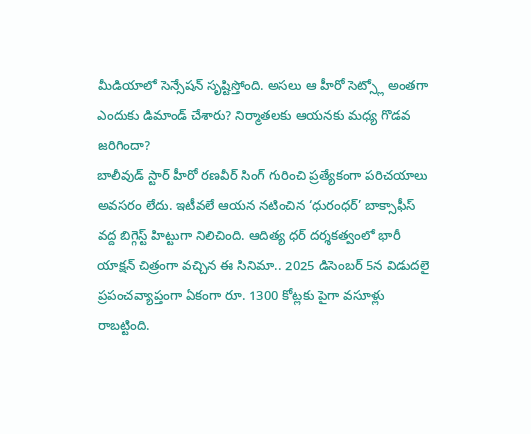మీడియాలో సెన్సేషన్ సృష్టిస్తోంది. అసలు ఆ హీరో సెట్స్లో అంతగా ఎందుకు డిమాండ్ చేశారు? నిర్మాతలకు ఆయనకు మధ్య గొడవ జరిగిందా?
బాలీవుడ్ స్టార్ హీరో రణవీర్ సింగ్ గురించి ప్రత్యేకంగా పరిచయాలు అవసరం లేదు. ఇటీవలే ఆయన నటించిన ‘ధురంధర్’ బాక్సాఫీస్ వద్ద బిగ్గెస్ట్ హిట్టుగా నిలిచింది. ఆదిత్య ధర్ దర్శకత్వంలో భారీ యాక్షన్ చిత్రంగా వచ్చిన ఈ సినిమా.. 2025 డిసెంబర్ 5న విడుదలై ప్రపంచవ్యాప్తంగా ఏకంగా రూ. 1300 కోట్లకు పైగా వసూళ్లు రాబట్టింది.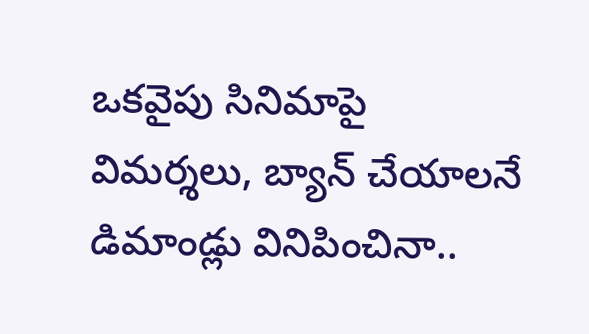ఒకవైపు సినిమాపై విమర్శలు, బ్యాన్ చేయాలనే డిమాండ్లు వినిపించినా..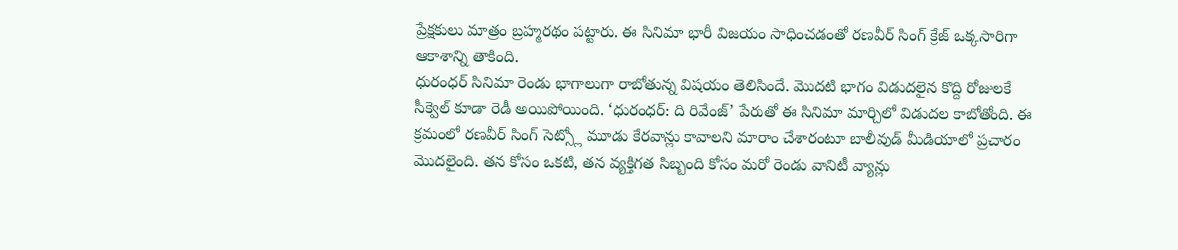ప్రేక్షకులు మాత్రం బ్రహ్మరథం పట్టారు. ఈ సినిమా భారీ విజయం సాధించడంతో రణవీర్ సింగ్ క్రేజ్ ఒక్కసారిగా ఆకాశాన్ని తాకింది.
ధురంధర్ సినిమా రెండు భాగాలుగా రాబోతున్న విషయం తెలిసిందే. మొదటి భాగం విడుదలైన కొద్ది రోజులకే సీక్వెల్ కూడా రెడీ అయిపోయింది. ‘ధురంధర్: ది రివేంజ్’ పేరుతో ఈ సినిమా మార్చిలో విడుదల కాబోతోంది. ఈ క్రమంలో రణవీర్ సింగ్ సెట్స్లో మూడు కేరవాన్లు కావాలని మారాం చేశారంటూ బాలీవుడ్ మీడియాలో ప్రచారం మొదలైంది. తన కోసం ఒకటి, తన వ్యక్తిగత సిబ్బంది కోసం మరో రెండు వానిటీ వ్యాన్లు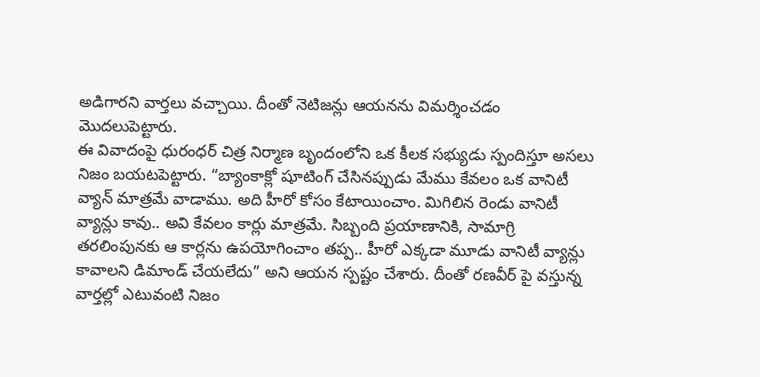అడిగారని వార్తలు వచ్చాయి. దీంతో నెటిజన్లు ఆయనను విమర్శించడం మొదలుపెట్టారు.
ఈ వివాదంపై ధురంధర్ చిత్ర నిర్మాణ బృందంలోని ఒక కీలక సభ్యుడు స్పందిస్తూ అసలు నిజం బయటపెట్టారు. “బ్యాంకాక్లో షూటింగ్ చేసినప్పుడు మేము కేవలం ఒక వానిటీ వ్యాన్ మాత్రమే వాడాము. అది హీరో కోసం కేటాయించాం. మిగిలిన రెండు వానిటీ వ్యాన్లు కావు.. అవి కేవలం కార్లు మాత్రమే. సిబ్బంది ప్రయాణానికి, సామాగ్రి తరలింపునకు ఆ కార్లను ఉపయోగించాం తప్ప.. హీరో ఎక్కడా మూడు వానిటీ వ్యాన్లు కావాలని డిమాండ్ చేయలేదు” అని ఆయన స్పష్టం చేశారు. దీంతో రణవీర్ పై వస్తున్న వార్తల్లో ఎటువంటి నిజం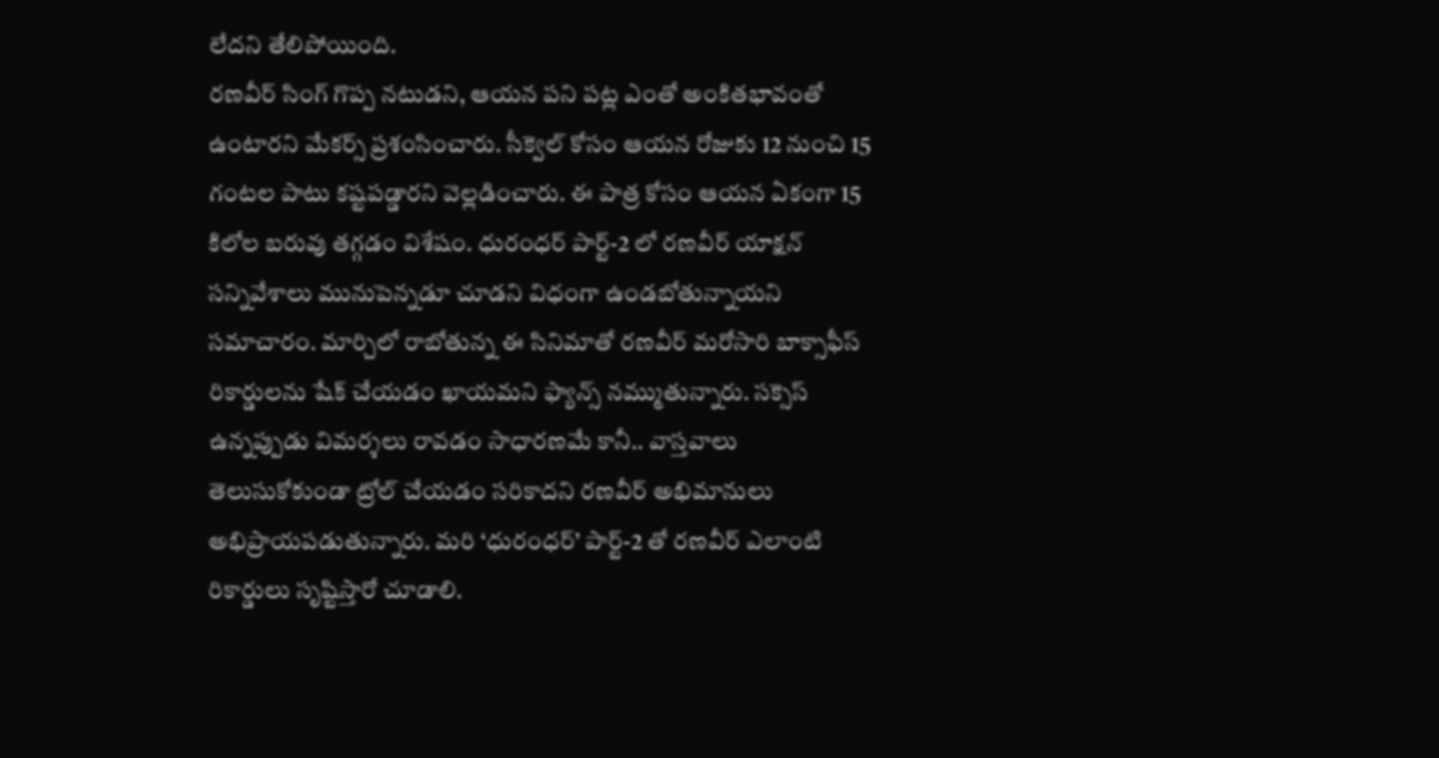లేదని తేలిపోయింది.
రణవీర్ సింగ్ గొప్ప నటుడని, ఆయన పని పట్ల ఎంతో అంకితభావంతో ఉంటారని మేకర్స్ ప్రశంసించారు. సీక్వెల్ కోసం ఆయన రోజుకు 12 నుంచి 15 గంటల పాటు కష్టపడ్డారని వెల్లడించారు. ఈ పాత్ర కోసం ఆయన ఏకంగా 15 కిలోల బరువు తగ్గడం విశేషం. ధురంధర్ పార్ట్-2 లో రణవీర్ యాక్షన్ సన్నివేశాలు మునుపెన్నడూ చూడని విధంగా ఉండబోతున్నాయని సమాచారం. మార్చిలో రాబోతున్న ఈ సినిమాతో రణవీర్ మరోసారి బాక్సాఫీస్ రికార్డులను షేక్ చేయడం ఖాయమని ఫ్యాన్స్ నమ్ముతున్నారు. సక్సెస్ ఉన్నప్పుడు విమర్శలు రావడం సాధారణమే కానీ.. వాస్తవాలు తెలుసుకోకుండా ట్రోల్ చేయడం సరికాదని రణవీర్ అభిమానులు అభిప్రాయపడుతున్నారు. మరి ‘ధురంధర్’ పార్ట్-2 తో రణవీర్ ఎలాంటి రికార్డులు సృష్టిస్తారో చూడాలి.